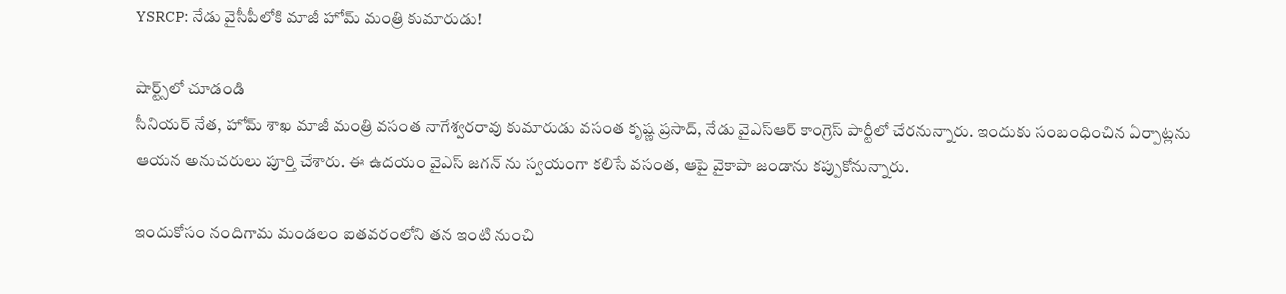YSRCP: నేడు వైసీపీలోకి మాజీ హోమ్ మంత్రి కుమారుడు!

షార్ట్స్‌లో చూడండి
సీనియర్ నేత, హోమ్ శాఖ మాజీ మంత్రి వసంత నాగేశ్వరరావు కుమారుడు వసంత కృష్ణ ప్రసాద్, నేడు వైఎస్ఆర్ కాంగ్రెస్ పార్టీలో చేరనున్నారు. ఇందుకు సంబంధించిన ఏర్పాట్లను ఆయన అనుచరులు పూర్తి చేశారు. ఈ ఉదయం వైఎస్ జగన్ ను స్వయంగా కలిసే వసంత, ఆపై వైకాపా జండాను కప్పుకోనున్నారు.

ఇందుకోసం నందిగామ మండలం ఐతవరంలోని తన ఇంటి నుంచి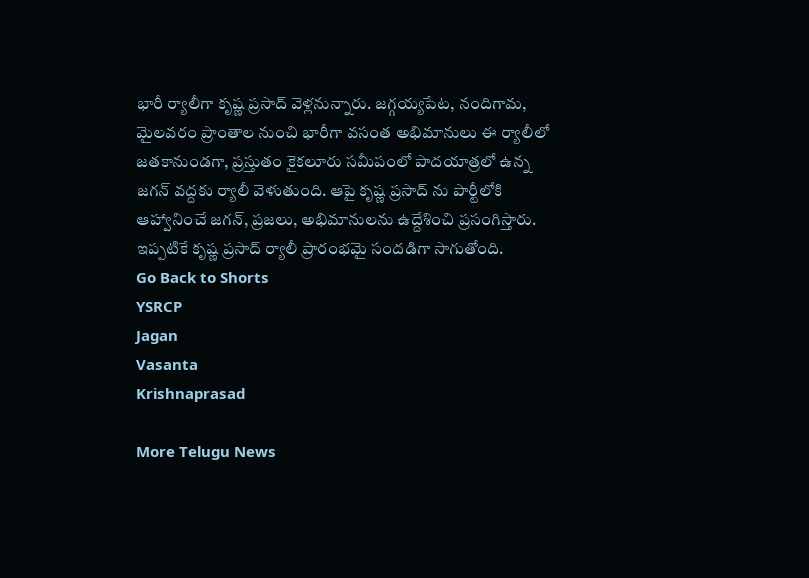భారీ ర్యాలీగా కృష్ణ ప్రసాద్ వెళ్లనున్నారు. జగ్గయ్యపేట, నందిగామ, మైలవరం ప్రాంతాల నుంచి భారీగా వసంత అభిమానులు ఈ ర్యాలీలో జతకానుండగా, ప్రస్తుతం కైకలూరు సమీపంలో పాదయాత్రలో ఉన్న జగన్ వద్దకు ర్యాలీ వెళుతుంది. ఆపై కృష్ణ ప్రసాద్ ను పార్టీలోకి ఆహ్వానించే జగన్, ప్రజలు, అభిమానులను ఉద్దేశించి ప్రసంగిస్తారు. ఇప్పటికే కృష్ణ ప్రసాద్ ర్యాలీ ప్రారంభమై సందడిగా సాగుతోంది.
Go Back to Shorts
YSRCP
Jagan
Vasanta
Krishnaprasad

More Telugu News